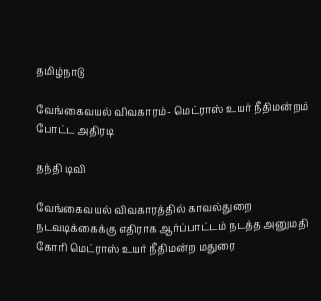தமிழ்நாடு

வேங்கைவயல் விவகாரம்- மெட்ராஸ் உயர் நீதிமன்றம் போட்ட அதிரடி

தந்தி டிவி

வேங்கைவயல் விவகாரத்தில் காவல்துறை நடவடிக்கைக்கு எதிராக ஆர்ப்பாட்டம் நடத்த அனுமதி கோரி மெட்ராஸ் உயர் நீதிமன்ற மதுரை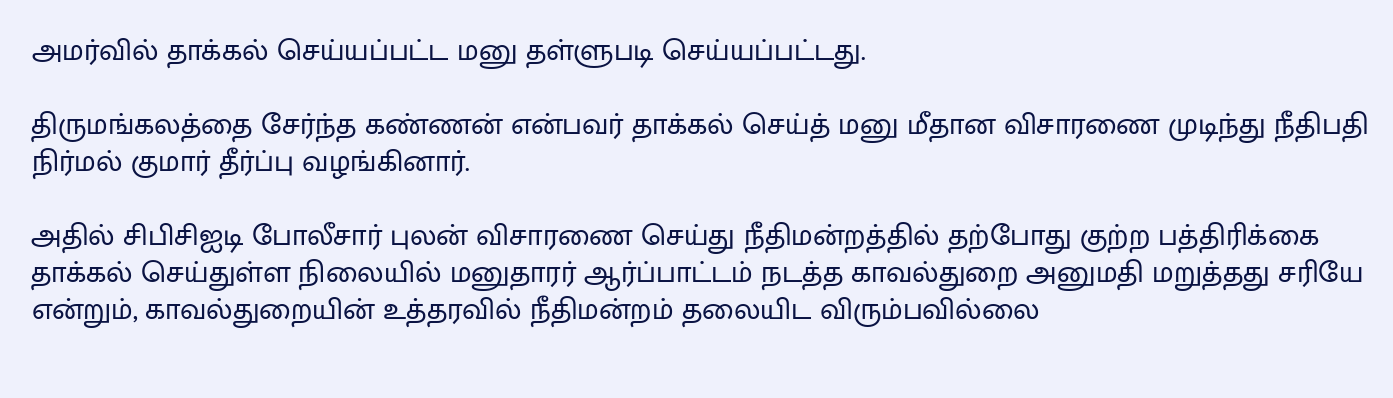அமர்வில் தாக்கல் செய்யப்பட்ட மனு தள்ளுபடி செய்யப்பட்டது.

திருமங்கலத்தை சேர்ந்த கண்ணன் என்பவர் தாக்கல் செய்த் மனு மீதான விசாரணை முடிந்து நீதிபதி நிர்மல் குமார் தீர்ப்பு வழங்கினார்.

அதில் சிபிசிஐடி போலீசார் புலன் விசாரணை செய்து நீதிமன்றத்தில் தற்போது குற்ற பத்திரிக்கை தாக்கல் செய்துள்ள நிலையில் மனுதாரர் ஆர்ப்பாட்டம் நடத்த காவல்துறை அனுமதி மறுத்தது சரியே என்றும், காவல்துறையின் உத்தரவில் நீதிமன்றம் தலையிட விரும்பவில்லை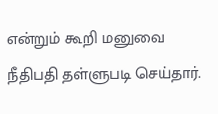என்றும் கூறி மனுவை நீதிபதி தள்ளுபடி செய்தார்.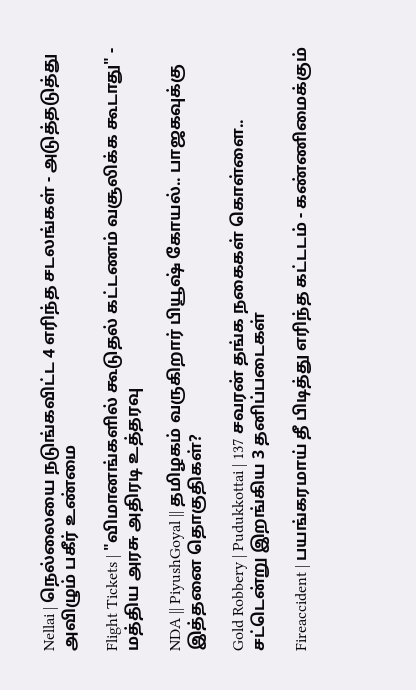Nellai | நெல்லையை நடுங்கவிட்ட 4 எரிந்த சடலங்கள் - அடுத்தடுத்து அவிழும் பகீர் உண்மை

Flight Tickets | "விமானங்களில் கூடுதல் கட்டணம் வசூலிக்க கூடாது" - மத்திய அரசு அதிரடி உத்தரவு

NDA || PiyushGoyal || தமிழகம் வருகிறார் பியூஷ் கோயல்.. பாஜகவுக்கு இத்தனை தொகுதிகள்?

Gold Robbery | Pudukkottai | 137 சவரன் தங்க நகைகள் கொள்ளை.. சட்டென்று இறங்கிய 3 தனிப்படைகள்

Fireaccident | பயங்கரமாய் தீ பிடித்து எரிந்த கட்டடம் - கண்ணிமைக்கும்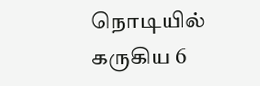நொடியில் கருகிய 6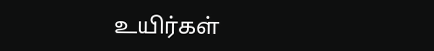உயிர்கள்